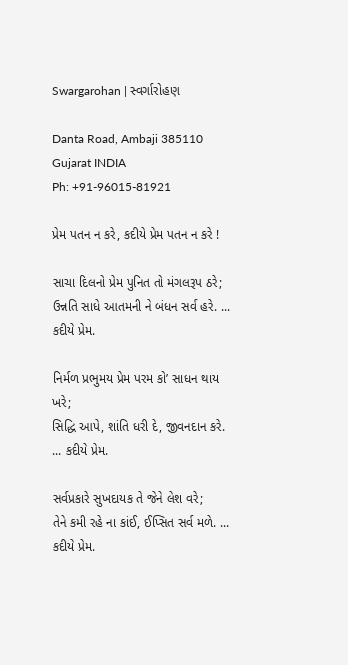Swargarohan | સ્વર્ગારોહણ

Danta Road, Ambaji 385110
Gujarat INDIA
Ph: +91-96015-81921

પ્રેમ પતન ન કરે, કદીયે પ્રેમ પતન ન કરે !

સાચા દિલનો પ્રેમ પુનિત તો મંગલરૂપ ઠરે;
ઉન્નતિ સાધે આતમની ને બંધન સર્વ હરે. ... કદીયે પ્રેમ.

નિર્મળ પ્રભુમય પ્રેમ પરમ કો’ સાધન થાય ખરે;
સિદ્ધિ આપે, શાંતિ ધરી દે, જીવનદાન કરે. ... કદીયે પ્રેમ.

સર્વપ્રકારે સુખદાયક તે જેને લેશ વરે;
તેને કમી રહે ના કાંઈ, ઈપ્સિત સર્વ મળે. ... કદીયે પ્રેમ.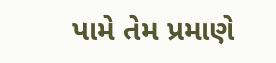પામે તેમ પ્રમાણે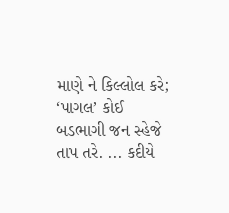માણે ને કિલ્લોલ કરે;
‘પાગલ’ કોઈ બડભાગી જન સ્હેજે તાપ તરે. ... કદીયે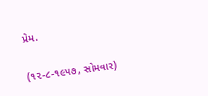પ્રેમ.

(૧૨-૮-૧૯૫૭, સોમવાર)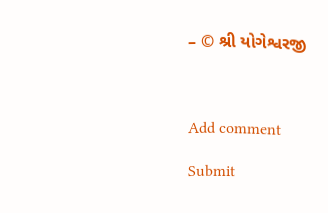– © શ્રી યોગેશ્વરજી



Add comment

Submit